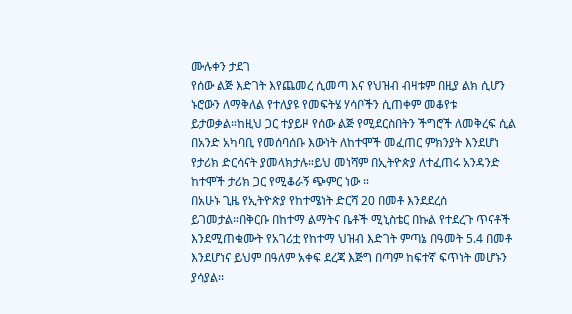ሙሉቀን ታደገ
የሰው ልጅ እድገት እየጨመረ ሲመጣ እና የህዝብ ብዛቱም በዚያ ልክ ሲሆን ኑሮውን ለማቅለል የተለያዩ የመፍትሄ ሃሳቦችን ሲጠቀም መቆየቱ ይታወቃል።ከዚህ ጋር ተያይዞ የሰው ልጅ የሚደርስበትን ችግሮች ለመቅረፍ ሲል በአንድ አካባቢ የመሰባሰቡ እውነት ለከተሞች መፈጠር ምክንያት እንደሆነ የታሪክ ድርሳናት ያመላክታሉ።ይህ መነሻም በኢትዮጵያ ለተፈጠሩ አንዳንድ ከተሞች ታሪክ ጋር የሚቆራኝ ጭምር ነው ።
በአሁኑ ጊዜ የኢትዮጵያ የከተሜነት ድርሻ 20 በመቶ እንደደረሰ ይገመታል።በቅርቡ በከተማ ልማትና ቤቶች ሚኒስቴር በኩል የተደረጉ ጥናቶች እንደሚጠቁሙት የአገሪቷ የከተማ ህዝብ እድገት ምጣኔ በዓመት 5.4 በመቶ እንደሆነና ይህም በዓለም አቀፍ ደረጃ እጅግ በጣም ከፍተኛ ፍጥነት መሆኑን ያሳያል፡፡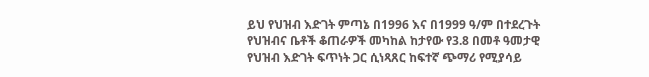ይህ የህዝብ እድገት ምጣኔ በ1996 እና በ1999 ዓ/ም በተደረጉት የህዝብና ቤቶች ቆጠራዎች መካከል ከታየው የ3.8 በመቶ ዓመታዊ የህዝብ እድገት ፍጥነት ጋር ሲነጻጸር ከፍተኛ ጭማሪ የሚያሳይ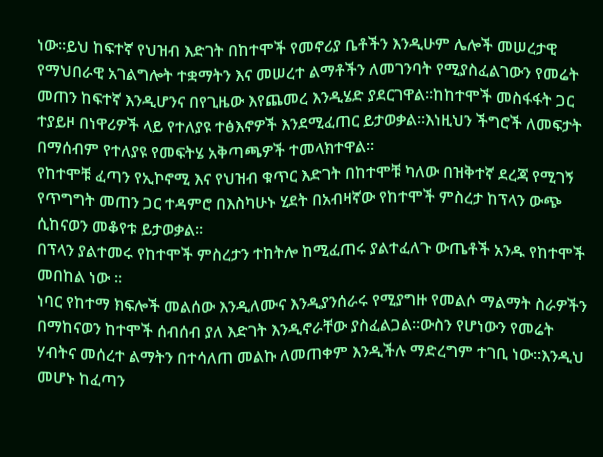ነው።ይህ ከፍተኛ የህዝብ እድገት በከተሞች የመኖሪያ ቤቶችን እንዲሁም ሌሎች መሠረታዊ የማህበራዊ አገልግሎት ተቋማትን እና መሠረተ ልማቶችን ለመገንባት የሚያስፈልገውን የመሬት መጠን ከፍተኛ እንዲሆንና በየጊዜው እየጨመረ እንዲሄድ ያደርገዋል።ከከተሞች መስፋፋት ጋር ተያይዞ በነዋሪዎች ላይ የተለያዩ ተፅእኖዎች እንደሚፈጠር ይታወቃል።እነዚህን ችግሮች ለመፍታት በማሰብም የተለያዩ የመፍትሄ አቅጣጫዎች ተመላክተዋል።
የከተሞቹ ፈጣን የኢኮኖሚ እና የህዝብ ቁጥር እድገት በከተሞቹ ካለው በዝቅተኛ ደረጃ የሚገኝ የጥግግት መጠን ጋር ተዳምሮ በእስካሁኑ ሂደት በአብዛኛው የከተሞች ምስረታ ከፕላን ውጭ ሲከናወን መቆየቱ ይታወቃል።
በፕላን ያልተመሩ የከተሞች ምስረታን ተከትሎ ከሚፈጠሩ ያልተፈለጉ ውጤቶች አንዱ የከተሞች መበከል ነው ።
ነባር የከተማ ክፍሎች መልሰው እንዲለሙና እንዲያንሰራሩ የሚያግዙ የመልሶ ማልማት ስራዎችን በማከናወን ከተሞች ሰብሰብ ያለ እድገት እንዲኖራቸው ያስፈልጋል።ውስን የሆነውን የመሬት ሃብትና መሰረተ ልማትን በተሳለጠ መልኩ ለመጠቀም እንዲችሉ ማድረግም ተገቢ ነው።እንዲህ መሆኑ ከፈጣን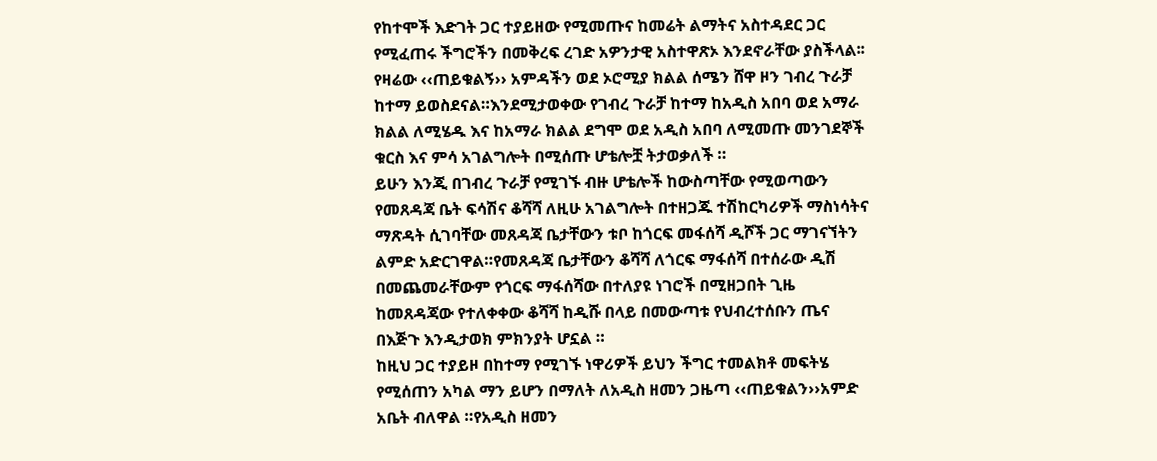የከተሞች እድገት ጋር ተያይዘው የሚመጡና ከመሬት ልማትና አስተዳደር ጋር የሚፈጠሩ ችግሮችን በመቅረፍ ረገድ አዎንታዊ አስተዋጽኦ እንደኖራቸው ያስችላል፡፡
የዛሬው ‹‹ጠይቁልኝ›› አምዳችን ወደ ኦሮሚያ ክልል ሰሜን ሸዋ ዞን ገብረ ጉራቻ ከተማ ይወስደናል።እንደሚታወቀው የገብረ ጉራቻ ከተማ ከአዲስ አበባ ወደ አማራ ክልል ለሚሄዱ እና ከአማራ ክልል ደግሞ ወደ አዲስ አበባ ለሚመጡ መንገደኞች ቁርስ እና ምሳ አገልግሎት በሚሰጡ ሆቴሎቿ ትታወቃለች ።
ይሁን እንጂ በገብረ ጉራቻ የሚገኙ ብዙ ሆቴሎች ከውስጣቸው የሚወጣውን የመጸዳጃ ቤት ፍሳሽና ቆሻሻ ለዚሁ አገልግሎት በተዘጋጁ ተሽከርካሪዎች ማስነሳትና ማጽዳት ሲገባቸው መጸዳጃ ቤታቸውን ቱቦ ከጎርፍ መፋሰሻ ዲሾች ጋር ማገናኘትን ልምድ አድርገዋል።የመጸዳጃ ቤታቸውን ቆሻሻ ለጎርፍ ማፋሰሻ በተሰራው ዲሽ በመጨመራቸውም የጎርፍ ማፋሰሻው በተለያዩ ነገሮች በሚዘጋበት ጊዜ ከመጸዳጃው የተለቀቀው ቆሻሻ ከዲሹ በላይ በመውጣቱ የህብረተሰቡን ጤና በእጅጉ እንዲታወክ ምክንያት ሆኗል ።
ከዚህ ጋር ተያይዞ በከተማ የሚገኙ ነዋሪዎች ይህን ችግር ተመልክቶ መፍትሄ የሚሰጠን አካል ማን ይሆን በማለት ለአዲስ ዘመን ጋዜጣ ‹‹ጠይቁልን››አምድ አቤት ብለዋል ።የአዲስ ዘመን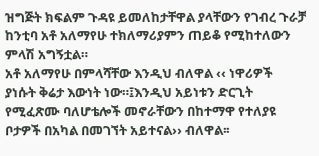ዝግጅት ክፍልም ጉዳዩ ይመለከታቸዋል ያላቸውን የገብረ ጉራቻ ከንቲባ አቶ አለማየሁ ተክለማሪያምን ጠይቆ የሚከተለውን ምላሽ አግኝቷል።
አቶ አለማየሁ በምላሻቸው እንዲህ ብለዋል ‹‹ ነዋሪዎች ያነሱት ቅሬታ እውነት ነው።፤እንዲህ አይነቱን ድርጊት የሚፈጽሙ ባለሆቴሎች መኖራቸውን በከተማዋ የተለያዩ ቦታዎች በአካል በመገኘት አይተናል›› ብለዋል፡፡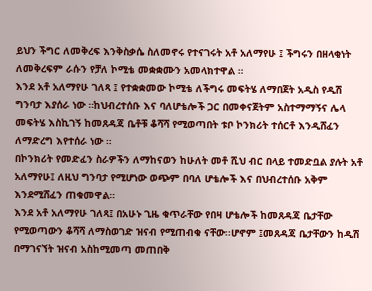ይህን ችግር ለመቅረፍ እንቅስቃሴ ስለመኖሩ የተናገሩት አቶ አለማየሁ ፤ ችግሩን በዘላቂነት ለመቅረፍም ራሱን የቻለ ኮሚቴ መቋቋሙን አመላክተዋል ።
እንደ አቶ አለማየሁ ገለጻ ፤ የተቋቋመው ኮሚቴ ለችግሩ መፍትሄ ለማበጀት አዲስ የዲሽ ግንባታ እያሰራ ነው ።ከህብረተሰቡ እና ባለሆቴሎች ጋር በመቀናጀትም አስተማማኝና ሌላ መፍትሄ እስኪገኝ ከመጸዳጃ ቤቶቹ ቆሻሻ የሚወጣበት ቱቦ ኮንክሪት ተሰርቶ እንዲሸፈን ለማድረግ እየተሰራ ነው ።
በኮንክሪት የመድፈን ስራዎችን ለማከናወን ከሁለት መቶ ሺህ ብር በላይ ተመድቧል ያሉት አቶ አለማየሁ፤ ለዚህ ግንባታ የሚሆነው ወጭም በባለ ሆቴሎች እና በህብረተሰቡ አቅም እንደሚሸፈን ጠቁመዋል።
እንደ አቶ አለማየሁ ገለጻ፤ በአሁኑ ጊዜ ቁጥራቸው የበዛ ሆቴሎች ከመጸዳጃ ቤታቸው የሚወጣውን ቆሻሻ ለማስወገድ ዝናብ የሚጠብቁ ናቸው፡፡ሆኖም ፤መጸዳጃ ቤታቸውን ከዲሽ በማገናኘት ዝናብ አስከሚመጣ መጠበቅ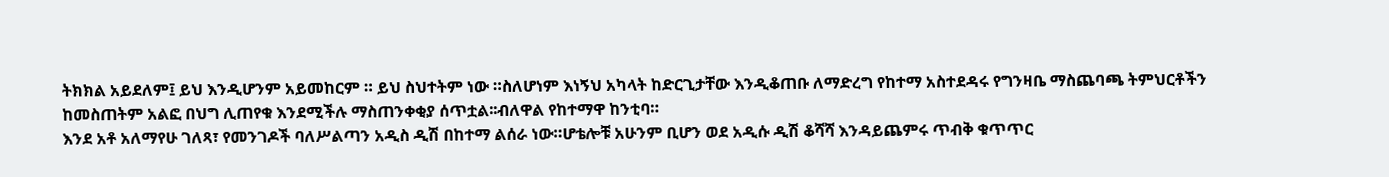ትክክል አይደለም፤ ይህ እንዲሆንም አይመከርም ። ይህ ስህተትም ነው ።ስለሆነም እነኝህ አካላት ከድርጊታቸው እንዲቆጠቡ ለማድረግ የከተማ አስተደዳሩ የግንዛቤ ማስጨባጫ ትምህርቶችን ከመስጠትም አልፎ በህግ ሊጠየቁ እንደሚችሉ ማስጠንቀቂያ ሰጥቷል፡፡ብለዋል የከተማዋ ከንቲባ።
እንደ አቶ አለማየሁ ገለጻ፣ የመንገዶች ባለሥልጣን አዲስ ዲሽ በከተማ ልሰራ ነው።ሆቴሎቹ አሁንም ቢሆን ወደ አዲሱ ዲሽ ቆሻሻ እንዳይጨምሩ ጥብቅ ቁጥጥር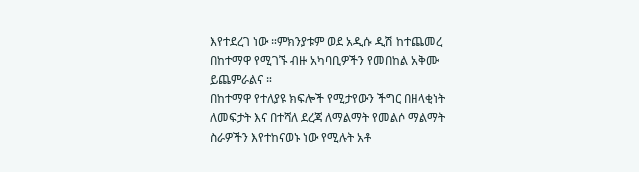እየተደረገ ነው ።ምክንያቱም ወደ አዲሱ ዲሽ ከተጨመረ በከተማዋ የሚገኙ ብዙ አካባቢዎችን የመበከል አቅሙ ይጨምራልና ።
በከተማዋ የተለያዩ ክፍሎች የሚታየውን ችግር በዘላቂነት ለመፍታት እና በተሻለ ደረጃ ለማልማት የመልሶ ማልማት ስራዎችን እየተከናወኑ ነው የሚሉት አቶ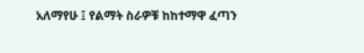አለማየሁ ፤ የልማት ስራዎቹ ከከተማዋ ፈጣን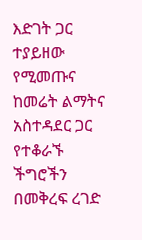እድገት ጋር ተያይዘው የሚመጡና ከመሬት ልማትና አስተዳደር ጋር የተቆራኙ ችግሮችን በመቅረፍ ረገድ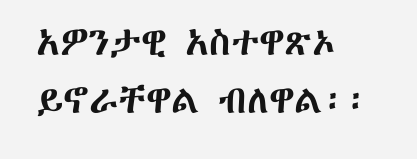አዎንታዊ አስተዋጽኦ ይኖራቸዋል ብለዋል፡፡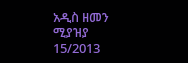አዲስ ዘመን ሚያዝያ 15/2013